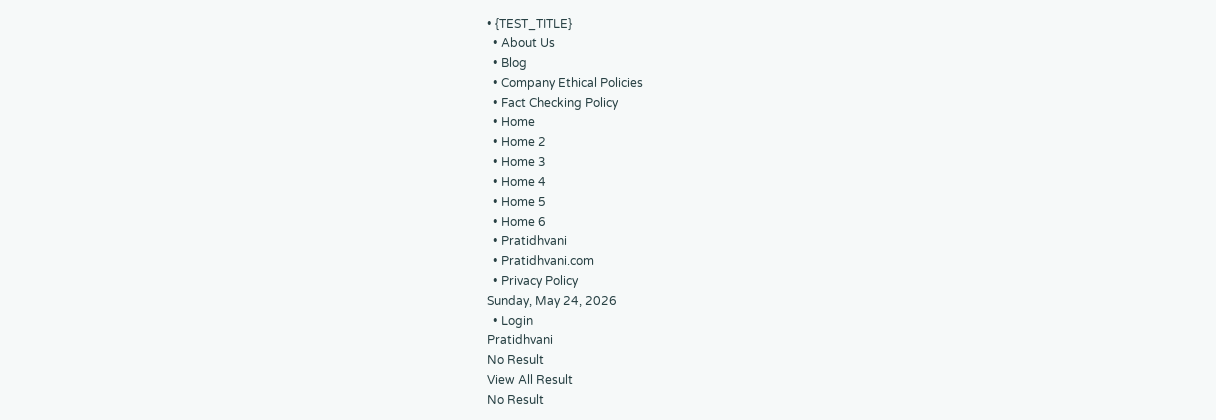• {TEST_TITLE}
  • About Us
  • Blog
  • Company Ethical Policies
  • Fact Checking Policy
  • Home
  • Home 2
  • Home 3
  • Home 4
  • Home 5
  • Home 6
  • Pratidhvani
  • Pratidhvani.com
  • Privacy Policy
Sunday, May 24, 2026
  • Login
Pratidhvani
No Result
View All Result
No Result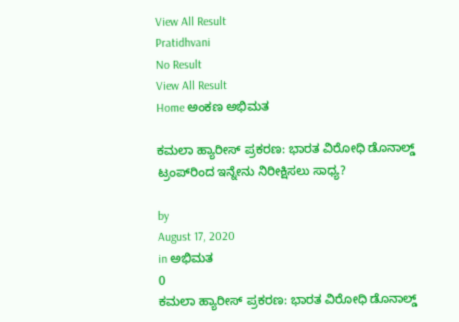View All Result
Pratidhvani
No Result
View All Result
Home ಅಂಕಣ ಅಭಿಮತ

ಕಮಲಾ ಹ್ಯಾರೀಸ್ ಪ್ರಕರಣ: ಭಾರತ ವಿರೋಧಿ ಡೊನಾಲ್ಡ್ ಟ್ರಂಪ್‌ರಿಂದ ಇನ್ನೇನು ನಿರೀಕ್ಷಿಸಲು ಸಾಧ್ಯ?

by
August 17, 2020
in ಅಭಿಮತ
0
ಕಮಲಾ ಹ್ಯಾರೀಸ್ ಪ್ರಕರಣ: ಭಾರತ ವಿರೋಧಿ ಡೊನಾಲ್ಡ್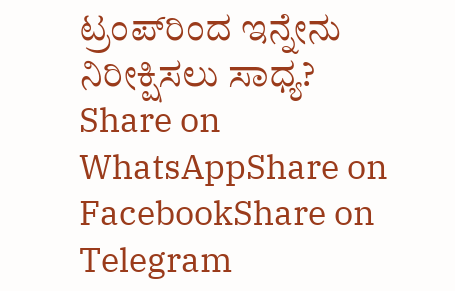ಟ್ರಂಪ್‌ರಿಂದ ಇನ್ನೇನು ನಿರೀಕ್ಷಿಸಲು ಸಾಧ್ಯ?
Share on WhatsAppShare on FacebookShare on Telegram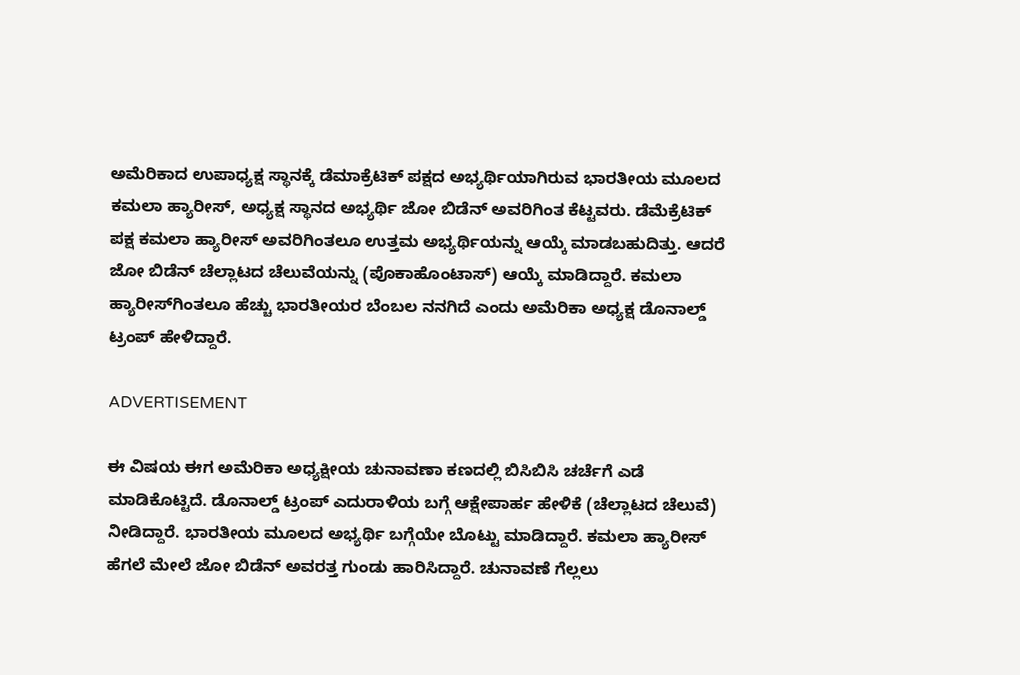ಅಮೆರಿಕಾದ ಉಪಾಧ್ಯಕ್ಷ ಸ್ಥಾನಕ್ಕೆ ಡೆಮಾಕ್ರೆಟಿಕ್ ಪಕ್ಷದ ಅಭ್ಯರ್ಥಿಯಾಗಿರುವ ಭಾರತೀಯ ಮೂಲದ ಕಮಲಾ ಹ್ಯಾರೀಸ್, ಅಧ್ಯಕ್ಷ ಸ್ಥಾನದ ಅಭ್ಯರ್ಥಿ ಜೋ ಬಿಡೆನ್ ಅವರಿಗಿಂತ ಕೆಟ್ಟವರು. ಡೆಮೆಕ್ರೆಟಿಕ್ ಪಕ್ಷ ಕಮಲಾ ಹ್ಯಾರೀಸ್ ಅವರಿಗಿಂತಲೂ ಉತ್ತಮ ಅಭ್ಯರ್ಥಿಯನ್ನು ಆಯ್ಕೆ ಮಾಡಬಹುದಿತ್ತು. ಆದರೆ ಜೋ ಬಿಡೆನ್ ಚೆಲ್ಲಾಟದ ಚೆಲುವೆಯನ್ನು (ಪೊಕಾಹೊಂಟಾಸ್) ಆಯ್ಕೆ ಮಾಡಿದ್ದಾರೆ. ಕಮಲಾ ಹ್ಯಾರೀಸ್‌ಗಿಂತಲೂ ಹೆಚ್ಚು ಭಾರತೀಯರ ಬೆಂಬಲ ನನಗಿದೆ ಎಂದು ಅಮೆರಿಕಾ ಅಧ್ಯಕ್ಷ ಡೊನಾಲ್ಡ್ ಟ್ರಂಪ್ ಹೇಳಿದ್ದಾರೆ.

ADVERTISEMENT

ಈ ವಿಷಯ ಈಗ ಅಮೆರಿಕಾ ಅಧ್ಯಕ್ಷೀಯ ಚುನಾವಣಾ ಕಣದಲ್ಲಿ ಬಿಸಿಬಿಸಿ ಚರ್ಚೆಗೆ ಎಡೆ ಮಾಡಿಕೊಟ್ಟಿದೆ. ಡೊನಾಲ್ಡ್ ಟ್ರಂಪ್ ಎದುರಾಳಿಯ ಬಗ್ಗೆ ಆಕ್ಷೇಪಾರ್ಹ ಹೇಳಿಕೆ (ಚೆಲ್ಲಾಟದ ಚೆಲುವೆ) ನೀಡಿದ್ದಾರೆ. ಭಾರತೀಯ ಮೂಲದ ಅಭ್ಯರ್ಥಿ ಬಗ್ಗೆಯೇ ಬೊಟ್ಟು ಮಾಡಿದ್ದಾರೆ. ಕಮಲಾ ಹ್ಯಾರೀಸ್ ಹೆಗಲೆ ಮೇಲೆ ಜೋ ಬಿಡೆನ್ ಅವರತ್ತ ಗುಂಡು ಹಾರಿಸಿದ್ದಾರೆ. ಚುನಾವಣೆ ಗೆಲ್ಲಲು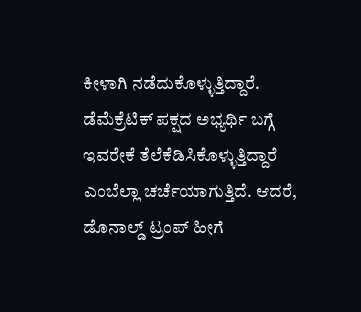ಕೀಳಾಗಿ ನಡೆದುಕೊಳ್ಳುತ್ತಿದ್ದಾರೆ. ಡೆಮೆಕ್ರೆಟಿಕ್ ಪಕ್ಷದ ಅಭ್ಯರ್ಥಿ ಬಗ್ಗೆ ಇವರೇಕೆ ತೆಲೆಕೆಡಿಸಿಕೊಳ್ಳುತ್ತಿದ್ದಾರೆ ಎಂಬೆಲ್ಲಾ ಚರ್ಚೆಯಾಗುತ್ತಿದೆ. ಆದರೆ, ಡೊನಾಲ್ಡ್ ಟ್ರಂಪ್ ಹೀಗೆ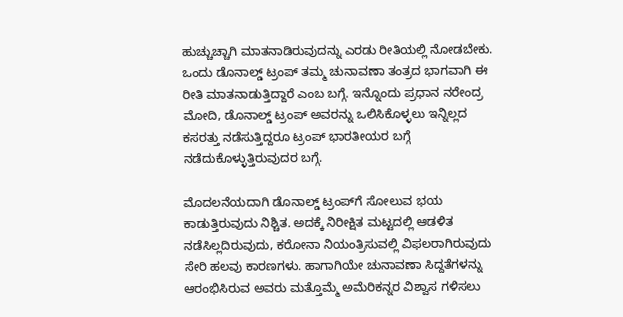ಹುಚ್ಚುಚ್ಚಾಗಿ ಮಾತನಾಡಿರುವುದನ್ನು ಎರಡು ರೀತಿಯಲ್ಲಿ ನೋಡಬೇಕು. ಒಂದು ಡೊನಾಲ್ಡ್ ಟ್ರಂಪ್ ತಮ್ಮ ಚುನಾವಣಾ ತಂತ್ರದ ಭಾಗವಾಗಿ ಈ ರೀತಿ ಮಾತನಾಡುತ್ತಿದ್ದಾರೆ ಎಂಬ ಬಗ್ಗೆ. ಇನ್ನೊಂದು ಪ್ರಧಾನ ನರೇಂದ್ರ ಮೋದಿ, ಡೊನಾಲ್ಡ್ ಟ್ರಂಪ್ ಅವರನ್ನು ಒಲಿಸಿಕೊಳ್ಳಲು ಇನ್ನಿಲ್ಲದ ಕಸರತ್ತು ನಡೆಸುತ್ತಿದ್ದರೂ ಟ್ರಂಪ್ ಭಾರತೀಯರ ಬಗ್ಗೆ ನಡೆದುಕೊಳ್ಳುತ್ತಿರುವುದರ ಬಗ್ಗೆ.

ಮೊದಲನೆಯದಾಗಿ ಡೊನಾಲ್ಡ್ ಟ್ರಂಪ್‌ಗೆ ಸೋಲುವ ಭಯ ಕಾಡುತ್ತಿರುವುದು ನಿಶ್ಚಿತ. ಅದಕ್ಕೆ ನಿರೀಕ್ಷಿತ ಮಟ್ಟದಲ್ಲಿ ಆಡಳಿತ ನಡೆಸಿಲ್ಲದಿರುವುದು, ಕರೋನಾ ನಿಯಂತ್ರಿಸುವಲ್ಲಿ ವಿಫಲರಾಗಿರುವುದು ಸೇರಿ ಹಲವು ಕಾರಣಗಳು. ಹಾಗಾಗಿಯೇ ಚುನಾವಣಾ ಸಿದ್ದತೆಗಳನ್ನು ಆರಂಭಿಸಿರುವ ಅವರು ಮತ್ತೊಮ್ಮೆ ಅಮೆರಿಕನ್ನರ ವಿಶ್ವಾಸ ಗಳಿಸಲು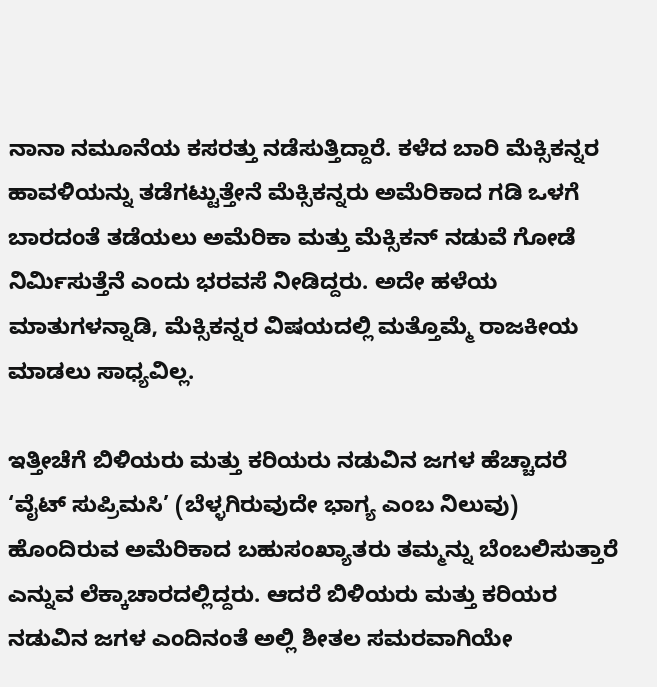ನಾನಾ ನಮೂನೆಯ ಕಸರತ್ತು ನಡೆಸುತ್ತಿದ್ದಾರೆ. ಕಳೆದ ಬಾರಿ ಮೆಕ್ಸಿಕನ್ನರ ಹಾವಳಿಯನ್ನು ತಡೆಗಟ್ಟುತ್ತೇನೆ ಮೆಕ್ಸಿಕನ್ನರು ಅಮೆರಿಕಾದ ಗಡಿ ಒಳಗೆ ಬಾರದಂತೆ ತಡೆಯಲು ಅಮೆರಿಕಾ ಮತ್ತು ಮೆಕ್ಸಿಕನ್ ನಡುವೆ ಗೋಡೆ ನಿರ್ಮಿಸುತ್ತೆನೆ ಎಂದು ಭರವಸೆ ನೀಡಿದ್ದರು. ಅದೇ ಹಳೆಯ ಮಾತುಗಳನ್ನಾಡಿ, ಮೆಕ್ಸಿಕನ್ನರ ವಿಷಯದಲ್ಲಿ ಮತ್ತೊಮ್ಮೆ ರಾಜಕೀಯ ಮಾಡಲು ಸಾಧ್ಯವಿಲ್ಲ.

ಇತ್ತೀಚೆಗೆ ಬಿಳಿಯರು ಮತ್ತು ಕರಿಯರು ನಡುವಿನ ಜಗಳ ಹೆಚ್ಚಾದರೆ ‘ವೈಟ್ ಸುಪ್ರಿಮಸಿ’ (ಬೆಳ್ಳಗಿರುವುದೇ ಭಾಗ್ಯ ಎಂಬ ನಿಲುವು) ಹೊಂದಿರುವ ಅಮೆರಿಕಾದ ಬಹುಸಂಖ್ಯಾತರು ತಮ್ಮನ್ನು ಬೆಂಬಲಿಸುತ್ತಾರೆ ಎನ್ನುವ ಲೆಕ್ಕಾಚಾರದಲ್ಲಿದ್ದರು. ಆದರೆ ಬಿಳಿಯರು ಮತ್ತು ಕರಿಯರ ನಡುವಿನ ಜಗಳ ಎಂದಿನಂತೆ ಅಲ್ಲಿ ಶೀತಲ ಸಮರವಾಗಿಯೇ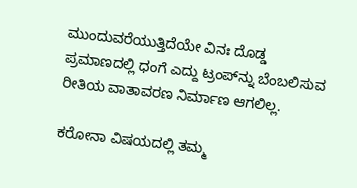ಮುಂದುವರೆಯುತ್ತಿದೆಯೇ ವಿನಃ ದೊಡ್ಡ ಪ್ರಮಾಣದಲ್ಲಿ ಧಂಗೆ ಎದ್ದು ಟ್ರಂಪ್‌ನ್ನು ಬೆಂಬಲಿಸುವ ರೀತಿಯ ವಾತಾವರಣ ನಿರ್ಮಾಣ ಆಗಲಿಲ್ಲ.

ಕರೋನಾ ವಿಷಯದಲ್ಲಿ ತಮ್ಮ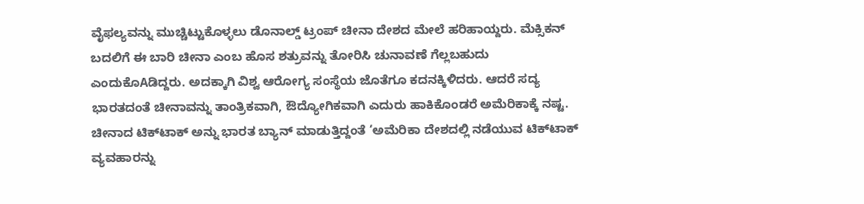ವೈಫಲ್ಯವನ್ನು ಮುಚ್ಚಿಟ್ಟುಕೊಳ್ಳಲು ಡೊನಾಲ್ಡ್ ಟ್ರಂಪ್ ಚೀನಾ ದೇಶದ ಮೇಲೆ ಹರಿಹಾಯ್ದರು. ಮೆಕ್ಸಿಕನ್ ಬದಲಿಗೆ ಈ ಬಾರಿ ಚೀನಾ ಎಂಬ ಹೊಸ ಶತ್ರುವನ್ನು ತೋರಿಸಿ ಚುನಾವಣೆ ಗೆಲ್ಲಬಹುದು ಎಂದುಕೊAಡಿದ್ದರು. ಅದಕ್ಕಾಗಿ ವಿಶ್ವ ಆರೋಗ್ಯ ಸಂಸ್ಥೆಯ ಜೊತೆಗೂ ಕದನಕ್ಕಿಳಿದರು. ಆದರೆ ಸದ್ಯ ಭಾರತದಂತೆ ಚೀನಾವನ್ನು ತಾಂತ್ರಿಕವಾಗಿ, ಔದ್ಯೋಗಿಕವಾಗಿ ಎದುರು ಹಾಕಿಕೊಂಡರೆ ಅಮೆರಿಕಾಕ್ಕೆ ನಷ್ಟ. ಚೀನಾದ ಟಿಕ್‌ಟಾಕ್ ಅನ್ನು ಭಾರತ ಬ್ಯಾನ್ ಮಾಡುತ್ತಿದ್ದಂತೆ ‘ಅಮೆರಿಕಾ ದೇಶದಲ್ಲಿ ನಡೆಯುವ ಟಿಕ್‌ಟಾಕ್ ವ್ಯವಹಾರನ್ನು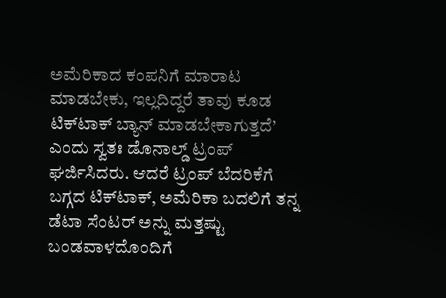ಅಮೆರಿಕಾದ ಕಂಪನಿಗೆ ಮಾರಾಟ ಮಾಡಬೇಕು, ಇಲ್ಲದಿದ್ದರೆ ತಾವು ಕೂಡ ಟಿಕ್‌ಟಾಕ್ ಬ್ಯಾನ್ ಮಾಡಬೇಕಾಗುತ್ತದೆ’ ಎಂದು ಸ್ವತಃ ಡೊನಾಲ್ಡ್ ಟ್ರಂಪ್ ಘರ್ಜಿಸಿದರು. ಆದರೆ ಟ್ರಂಪ್ ಬೆದರಿಕೆಗೆ ಬಗ್ಗದ ಟಿಕ್‌ಟಾಕ್, ಅಮೆರಿಕಾ ಬದಲಿಗೆ ತನ್ನ ಡೆಟಾ ಸೆಂಟರ್ ಅನ್ನು ಮತ್ತಷ್ಟು ಬಂಡವಾಳದೊಂದಿಗೆ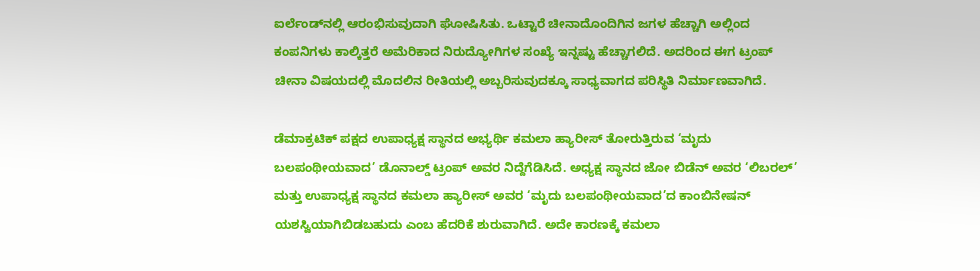ಐರ್ಲೆಂಡ್‌ನಲ್ಲಿ ಆರಂಭಿಸುವುದಾಗಿ ಘೋಷಿಸಿತು. ಒಟ್ಟಾರೆ ಚೀನಾದೊಂದಿಗಿನ ಜಗಳ ಹೆಚ್ಚಾಗಿ ಅಲ್ಲಿಂದ ಕಂಪನಿಗಳು ಕಾಲ್ಕಿತ್ತರೆ ಅಮೆರಿಕಾದ ನಿರುದ್ಯೋಗಿಗಳ ಸಂಖ್ಯೆ ಇನ್ನಷ್ಟು ಹೆಚ್ಚಾಗಲಿದೆ. ಅದರಿಂದ ಈಗ ಟ್ರಂಪ್ ಚೀನಾ ವಿಷಯದಲ್ಲಿ ಮೊದಲಿನ ರೀತಿಯಲ್ಲಿ ಅಬ್ಬರಿಸುವುದಕ್ಕೂ ಸಾಧ್ಯವಾಗದ ಪರಿಸ್ಥಿತಿ ನಿರ್ಮಾಣವಾಗಿದೆ.

ಡೆಮಾಕ್ರಟಿಕ್ ಪಕ್ಷದ ಉಪಾಧ್ಯಕ್ಷ ಸ್ಥಾನದ ಅಭ್ಯರ್ಥಿ ಕಮಲಾ ಹ್ಯಾರೀಸ್ ತೋರುತ್ತಿರುವ ‘ಮೃದು ಬಲಪಂಥೀಯವಾದ’ ಡೊನಾಲ್ಡ್ ಟ್ರಂಪ್ ಅವರ ನಿದ್ದೆಗೆಡಿಸಿದೆ. ಅಧ್ಯಕ್ಷ ಸ್ಥಾನದ ಜೋ ಬಿಡೆನ್ ಅವರ ‘ಲಿಬರಲ್’ ಮತ್ತು ಉಪಾಧ್ಯಕ್ಷ ಸ್ಥಾನದ ಕಮಲಾ ಹ್ಯಾರೀಸ್ ಅವರ ‘ಮೃದು ಬಲಪಂಥೀಯವಾದ’ದ ಕಾಂಬಿನೇಷನ್ ಯಶಸ್ವಿಯಾಗಿಬಿಡಬಹುದು ಎಂಬ ಹೆದರಿಕೆ ಶುರುವಾಗಿದೆ. ಅದೇ ಕಾರಣಕ್ಕೆ ಕಮಲಾ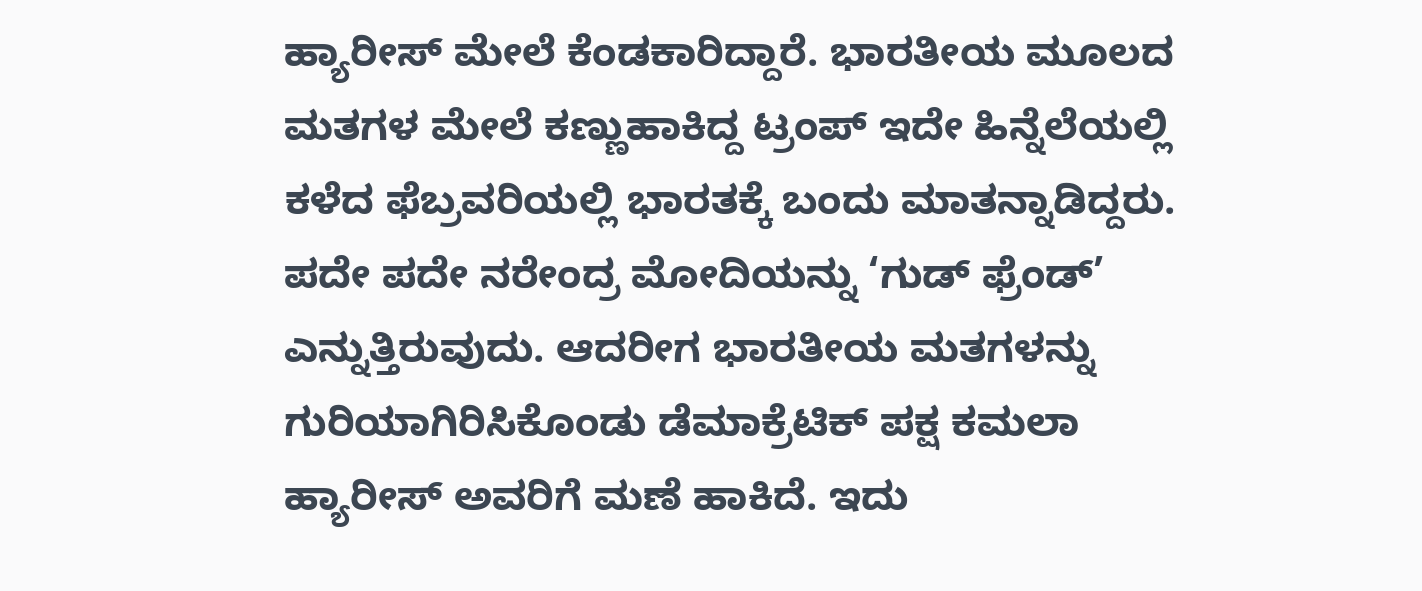ಹ್ಯಾರೀಸ್ ಮೇಲೆ ಕೆಂಡಕಾರಿದ್ದಾರೆ. ಭಾರತೀಯ ಮೂಲದ ಮತಗಳ ಮೇಲೆ ಕಣ್ಣುಹಾಕಿದ್ದ ಟ್ರಂಪ್ ಇದೇ ಹಿನ್ನೆಲೆಯಲ್ಲಿ ಕಳೆದ ಫೆಬ್ರವರಿಯಲ್ಲಿ ಭಾರತಕ್ಕೆ ಬಂದು ಮಾತನ್ನಾಡಿದ್ದರು. ಪದೇ ಪದೇ ನರೇಂದ್ರ ಮೋದಿಯನ್ನು ‘ಗುಡ್ ಫ್ರೆಂಡ್’ ಎನ್ನುತ್ತಿರುವುದು. ಆದರೀಗ ಭಾರತೀಯ ಮತಗಳನ್ನು ಗುರಿಯಾಗಿರಿಸಿಕೊಂಡು ಡೆಮಾಕ್ರೆಟಿಕ್ ಪಕ್ಷ ಕಮಲಾ ಹ್ಯಾರೀಸ್ ಅವರಿಗೆ ಮಣೆ ಹಾಕಿದೆ. ಇದು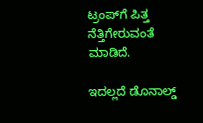ಟ್ರಂಪ್‌ಗೆ ಪಿತ್ತ ನೆತ್ತಿಗೇರುವಂತೆ ಮಾಡಿದೆ.

ಇದಲ್ಲದೆ ಡೊನಾಲ್ಡ್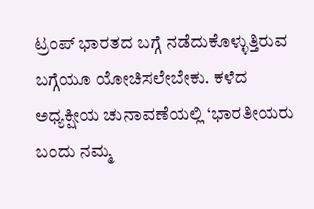ಟ್ರಂಪ್ ಭಾರತದ ಬಗ್ಗೆ ನಡೆದುಕೊಳ್ಳುತ್ತಿರುವ ಬಗ್ಗೆಯೂ ಯೋಚಿಸಲೇಬೇಕು. ಕಳೆದ ಅಧ್ಯಕ್ಷೀಯ ಚುನಾವಣೆಯಲ್ಲಿ ‘ಭಾರತೀಯರು ಬಂದು ನಮ್ಮ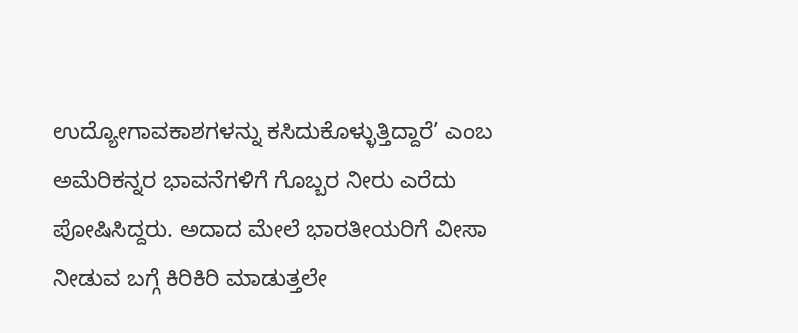ಉದ್ಯೋಗಾವಕಾಶಗಳನ್ನು ಕಸಿದುಕೊಳ್ಳುತ್ತಿದ್ದಾರೆ’ ಎಂಬ ಅಮೆರಿಕನ್ನರ ಭಾವನೆಗಳಿಗೆ ಗೊಬ್ಬರ ನೀರು ಎರೆದು ಪೋಷಿಸಿದ್ದರು. ಅದಾದ ಮೇಲೆ ಭಾರತೀಯರಿಗೆ ವೀಸಾ ನೀಡುವ ಬಗ್ಗೆ ಕಿರಿಕಿರಿ ಮಾಡುತ್ತಲೇ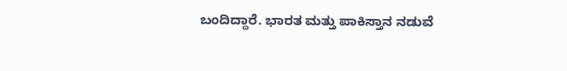ಬಂದಿದ್ದಾರೆ. ಭಾರತ ಮತ್ತು ಪಾಕಿಸ್ತಾನ ನಡುವೆ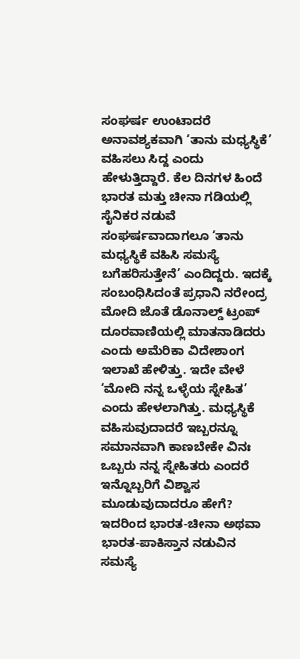ಸಂಘರ್ಷ ಉಂಟಾದರೆ ಅನಾವಶ್ಯಕವಾಗಿ ‘ತಾನು ಮಧ್ಯಸ್ಥಿಕೆ’ ವಹಿಸಲು ಸಿದ್ದ ಎಂದು ಹೇಳುತ್ತಿದ್ದಾರೆ. ಕೆಲ ದಿನಗಳ ಹಿಂದೆ ಭಾರತ ಮತ್ತು ಚೀನಾ ಗಡಿಯಲ್ಲಿ ಸೈನಿಕರ ನಡುವೆ ಸಂಘರ್ಷವಾದಾಗಲೂ ‘ತಾನು ಮಧ್ಯಸ್ಥಿಕೆ ವಹಿಸಿ ಸಮಸ್ಯೆ ಬಗೆಹರಿಸುತ್ತೇನೆ’ ಎಂದಿದ್ದರು. ಇದಕ್ಕೆ ಸಂಬಂಧಿಸಿದಂತೆ ಪ್ರಧಾನಿ ನರೇಂದ್ರ ಮೋದಿ ಜೊತೆ ಡೊನಾಲ್ಡ್ ಟ್ರಂಪ್ ದೂರವಾಣಿಯಲ್ಲಿ ಮಾತನಾಡಿದರು ಎಂದು ಅಮೆರಿಕಾ ವಿದೇಶಾಂಗ ಇಲಾಖೆ ಹೇಳಿತ್ತು. ಇದೇ ವೇಳೆ ‘ಮೋದಿ ನನ್ನ ಒಳ್ಳೆಯ ಸ್ನೇಹಿತ’ ಎಂದು ಹೇಳಲಾಗಿತ್ತು. ಮಧ್ಯಸ್ಥಿಕೆ ವಹಿಸುವುದಾದರೆ ಇಬ್ಬರನ್ನೂ ಸಮಾನವಾಗಿ ಕಾಣಬೇಕೇ ವಿನಃ ಒಬ್ಬರು ನನ್ನ ಸ್ನೇಹಿತರು ಎಂದರೆ ಇನ್ನೊಬ್ಬರಿಗೆ ವಿಶ್ವಾಸ ಮೂಡುವುದಾದರೂ ಹೇಗೆ? ಇದರಿಂದ ಭಾರತ-ಚೀನಾ ಅಥವಾ ಭಾರತ-ಪಾಕಿಸ್ತಾನ ನಡುವಿನ ಸಮಸ್ಯೆ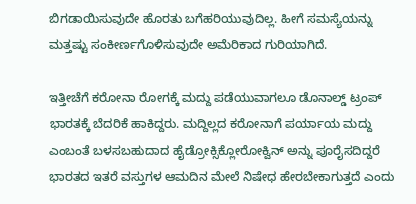ಬಿಗಡಾಯಿಸುವುದೇ ಹೊರತು ಬಗೆಹರಿಯುವುದಿಲ್ಲ. ಹೀಗೆ ಸಮಸ್ಯೆಯನ್ನು ಮತ್ತಷ್ಟು ಸಂಕೀರ್ಣಗೊಳಿಸುವುದೇ ಅಮೆರಿಕಾದ ಗುರಿಯಾಗಿದೆ.

ಇತ್ತೀಚೆಗೆ ಕರೋನಾ ರೋಗಕ್ಕೆ ಮದ್ದು ಪಡೆಯುವಾಗಲೂ ಡೊನಾಲ್ಡ್ ಟ್ರಂಪ್ ಭಾರತಕ್ಕೆ ಬೆದರಿಕೆ ಹಾಕಿದ್ದರು. ಮದ್ದಿಲ್ಲದ ಕರೋನಾಗೆ ಪರ್ಯಾಯ ಮದ್ದು ಎಂಬಂತೆ ಬಳಸಬಹುದಾದ ಹೈಡ್ರೋಕ್ಸಿಕ್ಲೋರೋಕ್ವಿನ್ ಅನ್ನು ಪೂರೈಸದಿದ್ದರೆ ಭಾರತದ ಇತರೆ ವಸ್ತುಗಳ ಆಮದಿನ ಮೇಲೆ ನಿಷೇಧ ಹೇರಬೇಕಾಗುತ್ತದೆ ಎಂದು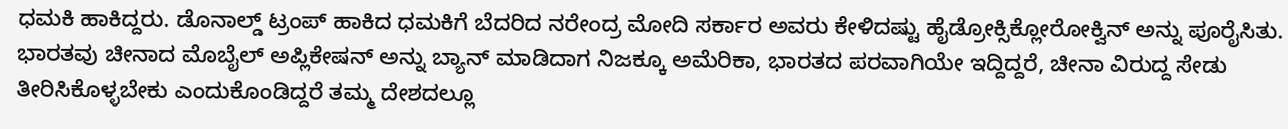ಧಮಕಿ ಹಾಕಿದ್ದರು. ಡೊನಾಲ್ಡ್ ಟ್ರಂಪ್ ಹಾಕಿದ ಧಮಕಿಗೆ ಬೆದರಿದ ನರೇಂದ್ರ ಮೋದಿ ಸರ್ಕಾರ ಅವರು ಕೇಳಿದಷ್ಟು ಹೈಡ್ರೋಕ್ಸಿಕ್ಲೋರೋಕ್ವಿನ್ ಅನ್ನು ಪೂರೈಸಿತು. ಭಾರತವು ಚೀನಾದ ಮೊಬೈಲ್ ಅಪ್ಲಿಕೇಷನ್ ಅನ್ನು ಬ್ಯಾನ್ ಮಾಡಿದಾಗ ನಿಜಕ್ಕೂ ಅಮೆರಿಕಾ, ಭಾರತದ ಪರವಾಗಿಯೇ ಇದ್ದಿದ್ದರೆ, ಚೀನಾ ವಿರುದ್ದ ಸೇಡು ತೀರಿಸಿಕೊಳ್ಳಬೇಕು ಎಂದುಕೊಂಡಿದ್ದರೆ ತಮ್ಮ ದೇಶದಲ್ಲೂ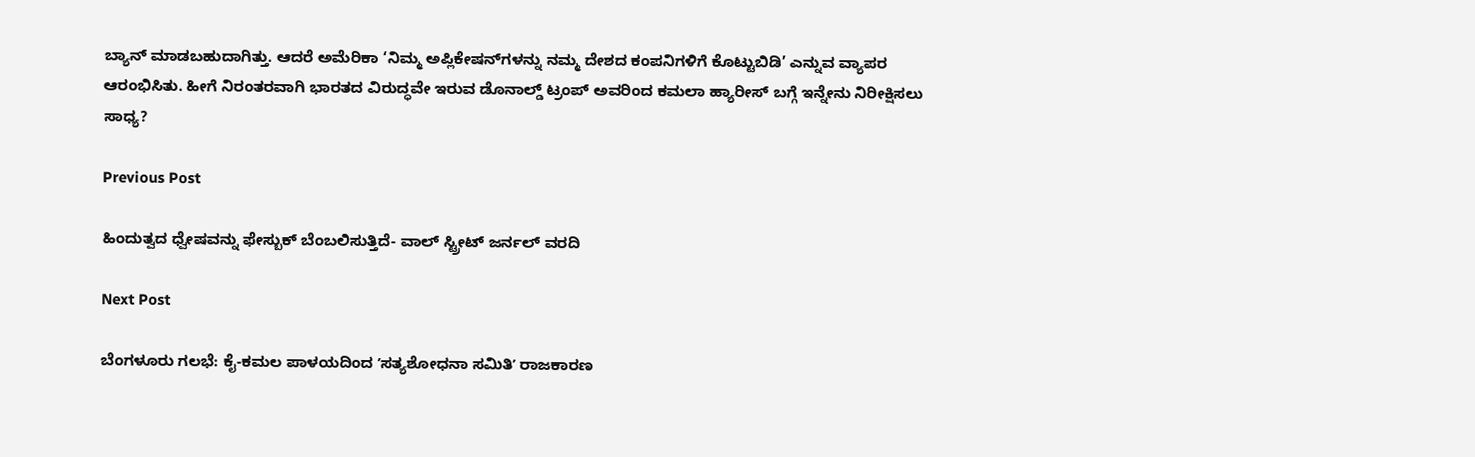ಬ್ಯಾನ್ ಮಾಡಬಹುದಾಗಿತ್ತು. ಆದರೆ ಅಮೆರಿಕಾ ‘ನಿಮ್ಮ ಅಪ್ಲಿಕೇಷನ್‌ಗಳನ್ನು ನಮ್ಮ ದೇಶದ ಕಂಪನಿಗಳಿಗೆ ಕೊಟ್ಟುಬಿಡಿ’ ಎನ್ನುವ ವ್ಯಾಪರ ಆರಂಭಿಸಿತು. ಹೀಗೆ ನಿರಂತರವಾಗಿ ಭಾರತದ ವಿರುದ್ಧವೇ ಇರುವ ಡೊನಾಲ್ಡ್ ಟ್ರಂಪ್ ಅವರಿಂದ ಕಮಲಾ ಹ್ಯಾರೀಸ್ ಬಗ್ಗೆ ಇನ್ನೇನು ನಿರೀಕ್ಷಿಸಲು ಸಾಧ್ಯ?

Previous Post

ಹಿಂದುತ್ವದ ಧ್ವೇಷವನ್ನು ಫೇಸ್ಬುಕ್ ಬೆಂಬಲಿಸುತ್ತಿದೆ- ವಾಲ್ ಸ್ಟ್ರೀಟ್ ಜರ್ನಲ್ ವರದಿ

Next Post

ಬೆಂಗಳೂರು ಗಲಭೆ: ಕೈ-ಕಮಲ ಪಾಳಯದಿಂದ ʼಸತ್ಯಶೋಧನಾ ಸಮಿತಿʼ ರಾಜಕಾರಣ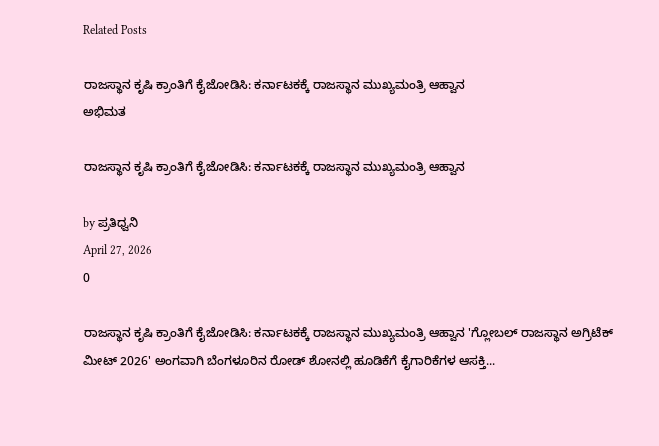Related Posts

ರಾಜಸ್ಥಾನ ಕೃಷಿ ಕ್ರಾಂತಿಗೆ ಕೈಜೋಡಿಸಿ: ಕರ್ನಾಟಕಕ್ಕೆ ರಾಜಸ್ಥಾನ ಮುಖ್ಯಮಂತ್ರಿ ಆಹ್ವಾನ
ಅಭಿಮತ

ರಾಜಸ್ಥಾನ ಕೃಷಿ ಕ್ರಾಂತಿಗೆ ಕೈಜೋಡಿಸಿ: ಕರ್ನಾಟಕಕ್ಕೆ ರಾಜಸ್ಥಾನ ಮುಖ್ಯಮಂತ್ರಿ ಆಹ್ವಾನ

by ಪ್ರತಿಧ್ವನಿ
April 27, 2026
0

ರಾಜಸ್ಥಾನ ಕೃಷಿ ಕ್ರಾಂತಿಗೆ ಕೈಜೋಡಿಸಿ: ಕರ್ನಾಟಕಕ್ಕೆ ರಾಜಸ್ಥಾನ ಮುಖ್ಯಮಂತ್ರಿ ಆಹ್ವಾನ 'ಗ್ಲೋಬಲ್ ರಾಜಸ್ಥಾನ ಅಗ್ರಿಟೆಕ್ ಮೀಟ್ 2026' ಅಂಗವಾಗಿ ಬೆಂಗಳೂರಿನ ರೋಡ್ ಶೋನಲ್ಲಿ ಹೂಡಿಕೆಗೆ ಕೈಗಾರಿಕೆಗಳ ಆಸಕ್ತಿ...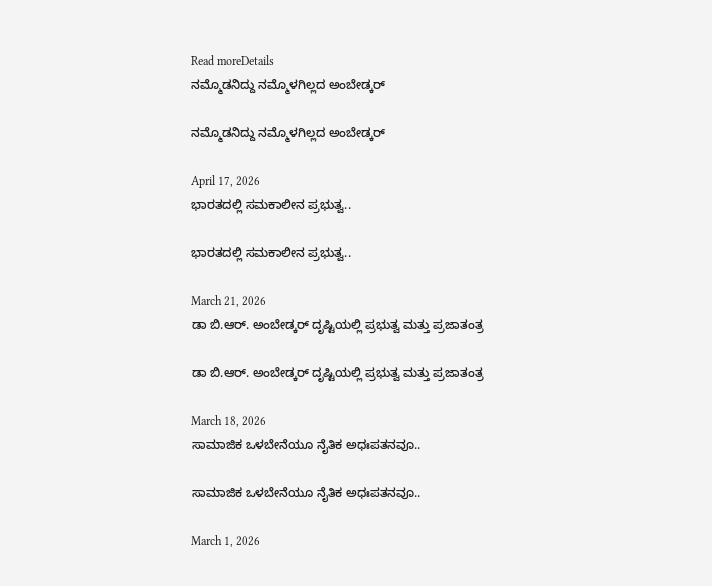Read moreDetails
ನಮ್ಮೊಡನಿದ್ದು ನಮ್ಮೊಳಗಿಲ್ಲದ ಅಂಬೇಡ್ಕರ್

ನಮ್ಮೊಡನಿದ್ದು ನಮ್ಮೊಳಗಿಲ್ಲದ ಅಂಬೇಡ್ಕರ್

April 17, 2026
ಭಾರತದಲ್ಲಿ ಸಮಕಾಲೀನ ಪ್ರಭುತ್ವ..

ಭಾರತದಲ್ಲಿ ಸಮಕಾಲೀನ ಪ್ರಭುತ್ವ..

March 21, 2026
ಡಾ ಬಿ.ಆರ್. ಅಂಬೇಡ್ಕರ್‌ ದೃಷ್ಟಿಯಲ್ಲಿ ಪ್ರಭುತ್ವ ಮತ್ತು ಪ್ರಜಾತಂತ್ರ

ಡಾ ಬಿ.ಆರ್. ಅಂಬೇಡ್ಕರ್‌ ದೃಷ್ಟಿಯಲ್ಲಿ ಪ್ರಭುತ್ವ ಮತ್ತು ಪ್ರಜಾತಂತ್ರ

March 18, 2026
ಸಾಮಾಜಿಕ ಒಳಬೇನೆಯೂ ನೈತಿಕ ಅಧಃಪತನವೂ..

ಸಾಮಾಜಿಕ ಒಳಬೇನೆಯೂ ನೈತಿಕ ಅಧಃಪತನವೂ..

March 1, 2026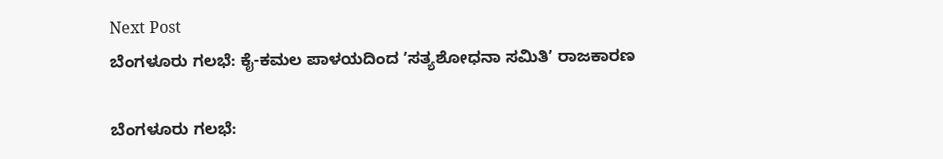Next Post
ಬೆಂಗಳೂರು ಗಲಭೆ: ಕೈ-ಕಮಲ ಪಾಳಯದಿಂದ ʼಸತ್ಯಶೋಧನಾ ಸಮಿತಿʼ ರಾಜಕಾರಣ

ಬೆಂಗಳೂರು ಗಲಭೆ: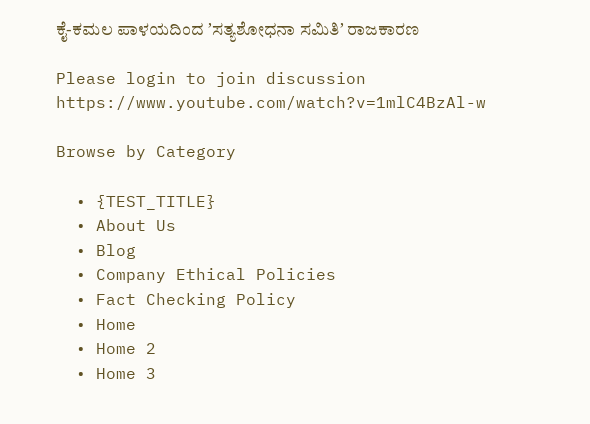ಕೈ-ಕಮಲ ಪಾಳಯದಿಂದ ʼಸತ್ಯಶೋಧನಾ ಸಮಿತಿʼ ರಾಜಕಾರಣ

Please login to join discussion
https://www.youtube.com/watch?v=1mlC4BzAl-w

Browse by Category

  • {TEST_TITLE}
  • About Us
  • Blog
  • Company Ethical Policies
  • Fact Checking Policy
  • Home
  • Home 2
  • Home 3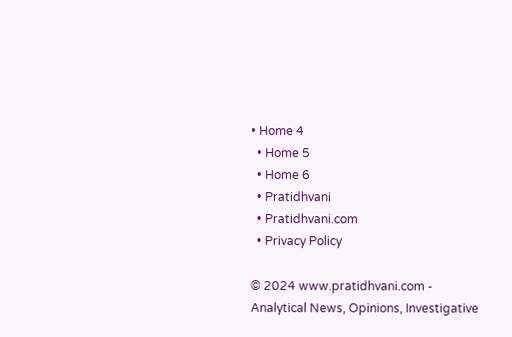• Home 4
  • Home 5
  • Home 6
  • Pratidhvani
  • Pratidhvani.com
  • Privacy Policy

© 2024 www.pratidhvani.com - Analytical News, Opinions, Investigative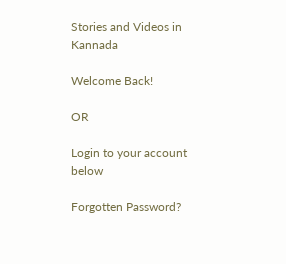Stories and Videos in Kannada

Welcome Back!

OR

Login to your account below

Forgotten Password?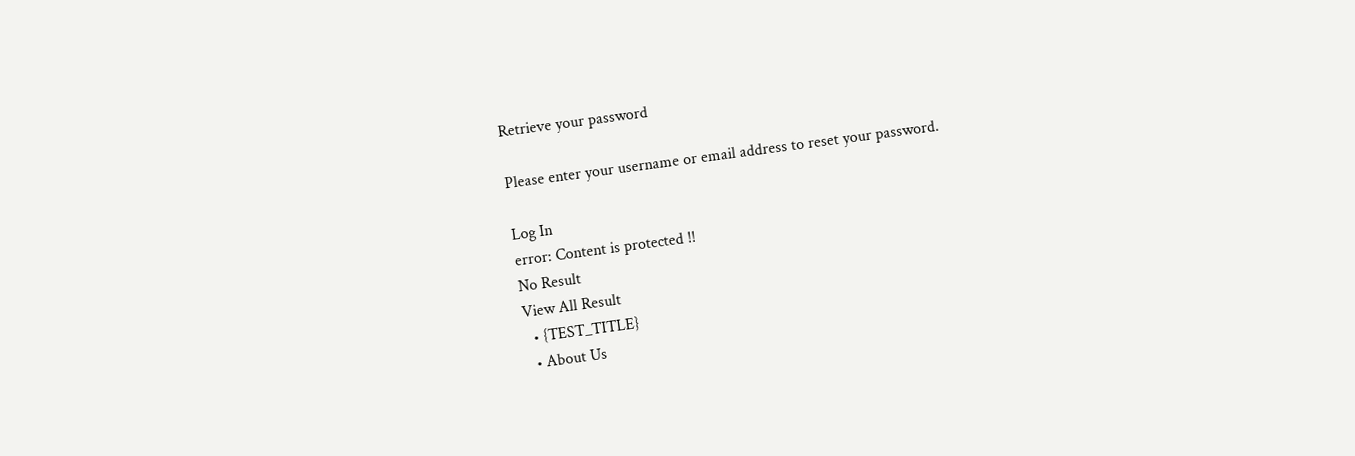Retrieve your password

Please enter your username or email address to reset your password.

Log In
error: Content is protected !!
No Result
View All Result
  • {TEST_TITLE}
  • About Us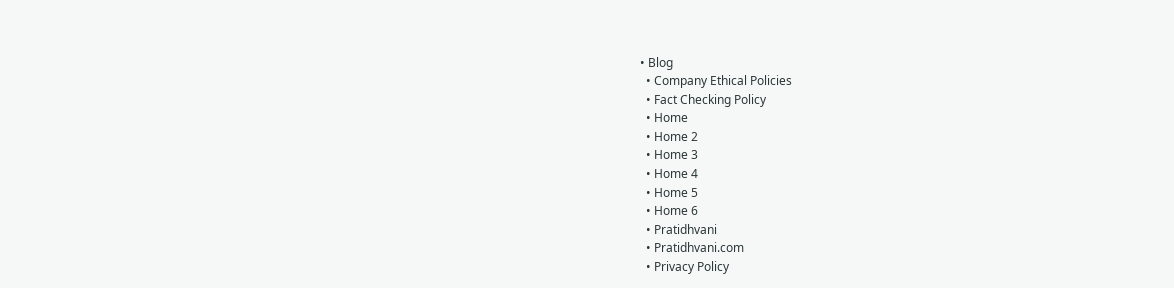• Blog
  • Company Ethical Policies
  • Fact Checking Policy
  • Home
  • Home 2
  • Home 3
  • Home 4
  • Home 5
  • Home 6
  • Pratidhvani
  • Pratidhvani.com
  • Privacy Policy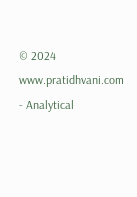© 2024 www.pratidhvani.com - Analytical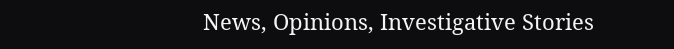News, Opinions, Investigative Stories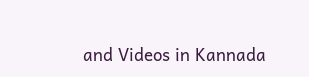and Videos in Kannada